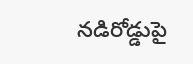నడిరోడ్డుపై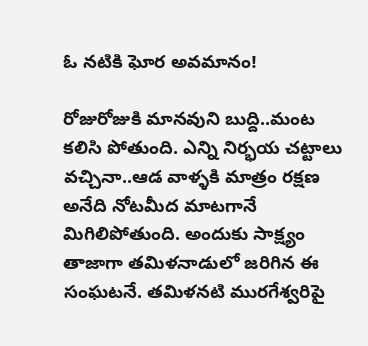ఓ నటికి ఘోర అవమానం!

రోజురోజుకి మానవుని బుద్ది..మంట కలిసి పోతుంది. ఎన్ని నిర్భయ చట్టాలు వచ్చినా..ఆడ వాళ్ళకి మాత్రం రక్షణ అనేది నోటమీద మాటగానే మిగిలిపోతుంది. అందుకు సాక్ష్యం తాజాగా తమిళనాడులో జరిగిన ఈ సంఘటనే. తమిళనటి మురగేశ్వరిపై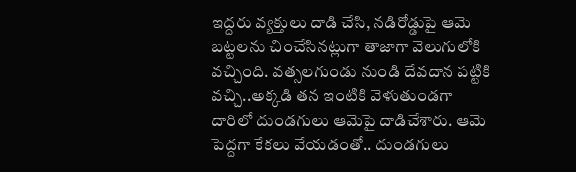ఇద్దరు వ్యక్తులు దాడి చేసి, నడిరోడ్డుపై ఆమె బట్టలను చించేసినట్లుగా తాజాగా వెలుగులోకి వచ్చింది. వత్సలగుండు నుండి దేవదాన పట్టికి వచ్చి..అక్కడి తన ఇంటికి వెళుతుండగా దారిలో దుండగులు ఆమెపై దాడిచేశారు. ఆమె పెద్దగా కేకలు వేయడంతో.. దుండగులు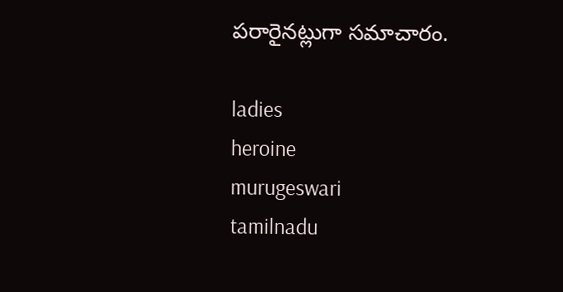పరారైనట్లుగా సమాచారం.

ladies
heroine
murugeswari
tamilnadu